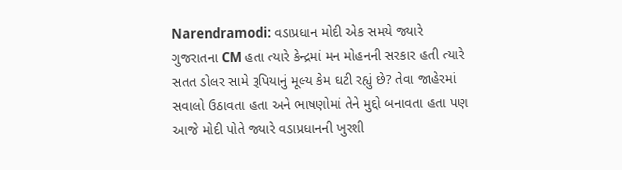Narendramodi: વડાપ્રધાન મોદી એક સમયે જ્યારે ગુજરાતના CM હતા ત્યારે કેન્દ્રમાં મન મોહનની સરકાર હતી ત્યારે સતત ડોલર સામે રૂપિયાનું મૂલ્ય કેમ ઘટી રહ્યું છે? તેવા જાહેરમાં સવાલો ઉઠાવતા હતા અને ભાષણોમાં તેને મુદ્દો બનાવતા હતા પણ આજે મોદી પોતે જ્યારે વડાપ્રધાનની ખુરશી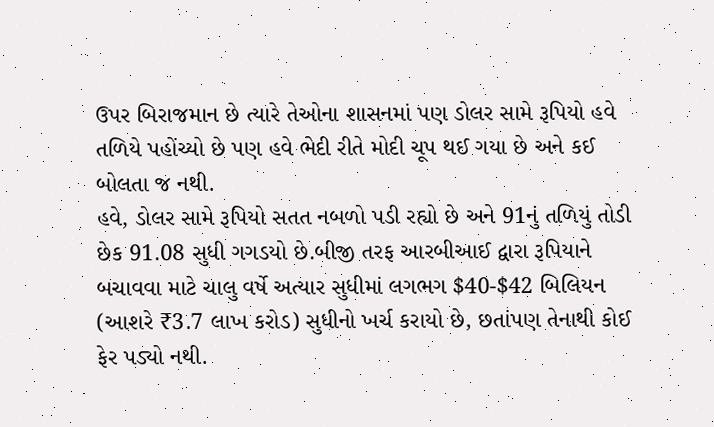ઉપર બિરાજમાન છે ત્યારે તેઓના શાસનમાં પણ ડોલર સામે રૂપિયો હવે તળિયે પહોંચ્યો છે પણ હવે ભેદી રીતે મોદી ચૂપ થઈ ગયા છે અને કઈ બોલતા જ નથી.
હવે, ડોલર સામે રૂપિયો સતત નબળો પડી રહ્યો છે અને 91નું તળિયું તોડી છેક 91.08 સુધી ગગડયો છે.બીજી તરફ આરબીઆઈ દ્વારા રૂપિયાને બચાવવા માટે ચાલુ વર્ષે અત્યાર સુધીમાં લગભગ $40-$42 બિલિયન (આશરે ₹3.7 લાખ કરોડ) સુધીનો ખર્ચ કરાયો છે, છતાંપણ તેનાથી કોઈ ફેર પડ્યો નથી.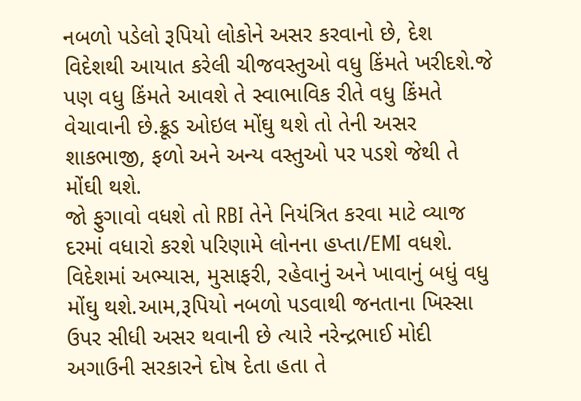નબળો પડેલો રૂપિયો લોકોને અસર કરવાનો છે, દેશ વિદેશથી આયાત કરેલી ચીજવસ્તુઓ વધુ કિંમતે ખરીદશે.જે પણ વધુ કિંમતે આવશે તે સ્વાભાવિક રીતે વધુ કિંમતે વેચાવાની છે.ક્રૂડ ઓઇલ મોંઘુ થશે તો તેની અસર શાકભાજી, ફળો અને અન્ય વસ્તુઓ પર પડશે જેથી તે મોંઘી થશે.
જો ફુગાવો વધશે તો RBI તેને નિયંત્રિત કરવા માટે વ્યાજ દરમાં વધારો કરશે પરિણામે લોનના હપ્તા/EMI વધશે. વિદેશમાં અભ્યાસ, મુસાફરી, રહેવાનું અને ખાવાનું બધું વધુ મોંઘુ થશે.આમ,રૂપિયો નબળો પડવાથી જનતાના ખિસ્સા ઉપર સીધી અસર થવાની છે ત્યારે નરેન્દ્રભાઈ મોદી અગાઉની સરકારને દોષ દેતા હતા તે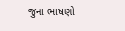જુના ભાષણો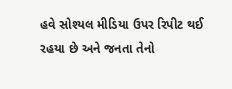હવે સોશ્યલ મીડિયા ઉપર રિપીટ થઈ રહયા છે અને જનતા તેનો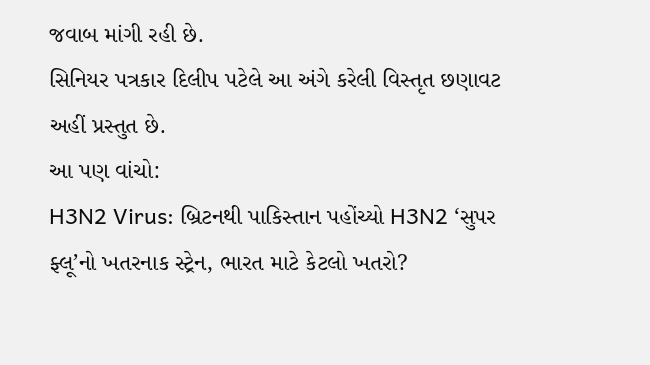જવાબ માંગી રહી છે.
સિનિયર પત્રકાર દિલીપ પટેલે આ અંગે કરેલી વિસ્તૃત છણાવટ અહીં પ્રસ્તુત છે.
આ પણ વાંચો:
H3N2 Virus: બ્રિટનથી પાકિસ્તાન પહોંચ્યો H3N2 ‘સુપર ફ્લૂ’નો ખતરનાક સ્ટ્રેન, ભારત માટે કેટલો ખતરો?